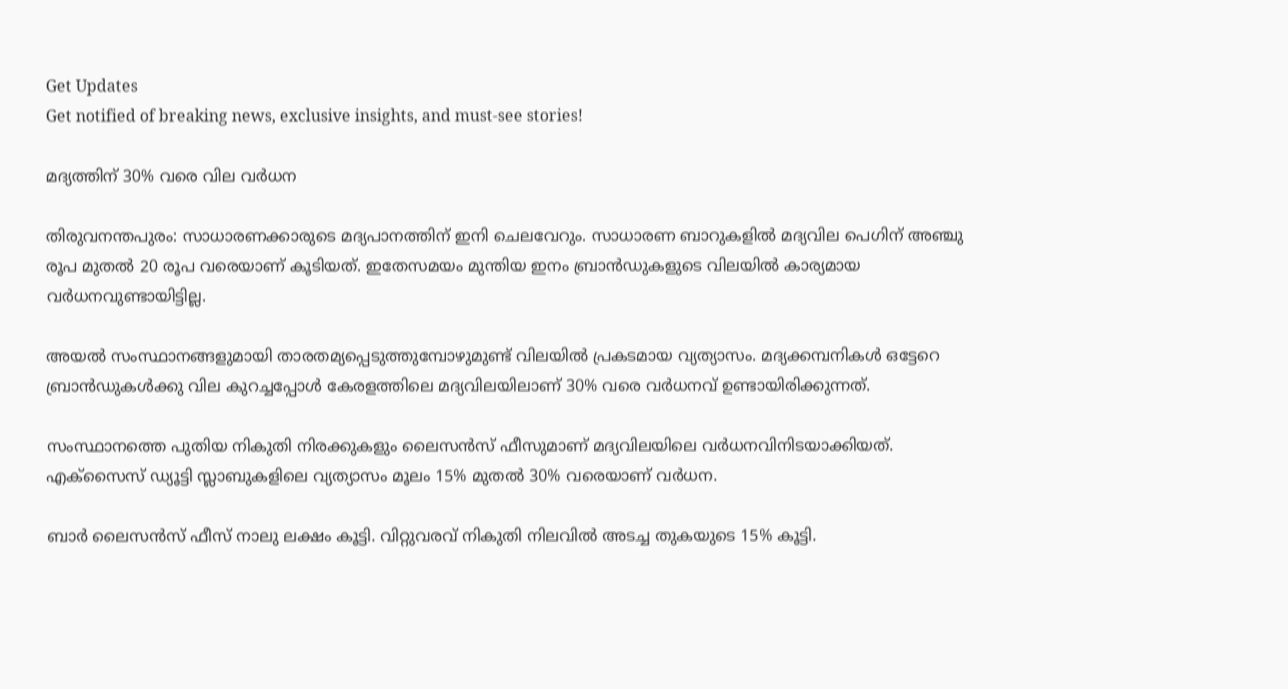Get Updates
Get notified of breaking news, exclusive insights, and must-see stories!

മദ്യത്തിന് 30% വരെ വില വര്‍ധന

തിരുവനന്തപുരം: സാധാരണക്കാരുടെ മദ്യപാനത്തിന് ഇനി ചെലവേറും. സാധാരണ ബാറുകളില്‍ മദ്യവില പെഗിന് അഞ്ചു രൂപ മുതല്‍ 20 രൂപ വരെയാണ് കൂടിയത്. ഇതേസമയം മുന്തിയ ഇനം ബ്രാന്‍ഡുകളുടെ വിലയില്‍ കാര്യമായ വര്‍ധനവുണ്ടായിട്ടില്ല.

അയല്‍ സംസ്ഥാനങ്ങളുമായി താരതമ്യപ്പെടുത്തുമ്പോഴുമുണ്ട് വിലയില്‍ പ്രകടമായ വ്യത്യാസം. മദ്യക്കമ്പനികള്‍ ഒട്ടേറെ ബ്രാന്‍ഡുകള്‍ക്കു വില കുറച്ചപ്പോള്‍ കേരളത്തിലെ മദ്യവിലയിലാണ് 30% വരെ വര്‍ധനവ് ഉണ്ടായിരിക്കുന്നത്.

സംസ്ഥാനത്തെ പുതിയ നികുതി നിരക്കുകളും ലൈസന്‍സ് ഫീസുമാണ് മദ്യവിലയിലെ വര്‍ധനവിനിടയാക്കിയത്. എക്സൈസ് ഡ്യൂട്ടി സ്ലാബുകളിലെ വ്യത്യാസം മൂലം 15% മുതല്‍ 30% വരെയാണ് വര്‍ധന.

ബാര്‍ ലൈസന്‍സ് ഫീസ് നാലു ലക്ഷം കൂട്ടി. വിറ്റുവരവ് നികുതി നിലവില്‍ അടച്ച തുകയുടെ 15% കൂട്ടി.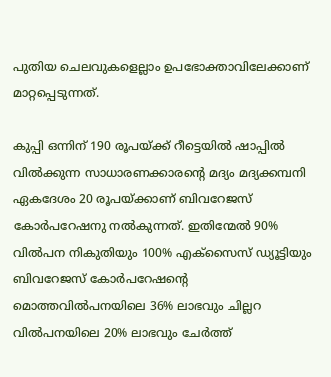പുതിയ ചെലവുകളെല്ലാം ഉപഭോക്താവിലേക്കാണ് മാറ്റപ്പെടുന്നത്.

കുപ്പി ഒന്നിന് 190 രൂപയ്ക്ക് റീട്ടെയില്‍ ഷാപ്പില്‍ വില്‍ക്കുന്ന സാധാരണക്കാരന്റെ മദ്യം മദ്യക്കമ്പനി ഏകദേശം 20 രൂപയ്ക്കാണ് ബിവറേജസ് കോര്‍പറേഷനു നല്‍കുന്നത്. ഇതിന്മേല്‍ 90% വില്‍പന നികുതിയും 100% എക്സൈസ് ഡ്യൂട്ടിയും ബിവറേജസ് കോര്‍പറേഷന്റെ മൊത്തവില്‍പനയിലെ 36% ലാഭവും ചില്ലറ വില്‍പനയിലെ 20% ലാഭവും ചേര്‍ത്ത്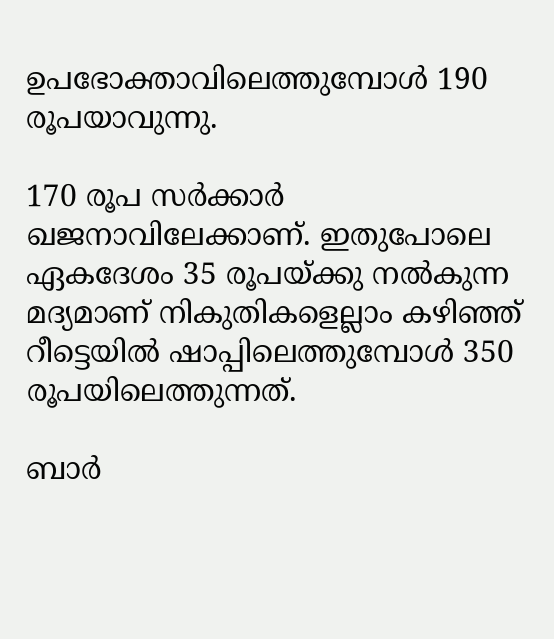ഉപഭോക്താവിലെത്തുമ്പോള്‍ 190 രൂപയാവുന്നു.

170 രൂപ സര്‍ക്കാര്‍ ഖജനാവിലേക്കാണ്. ഇതുപോലെ ഏകദേശം 35 രൂപയ്ക്കു നല്‍കുന്ന മദ്യമാണ് നികുതികളെല്ലാം കഴിഞ്ഞ് റീട്ടെയില്‍ ഷാപ്പിലെത്തുമ്പോള്‍ 350 രൂപയിലെത്തുന്നത്.

ബാര്‍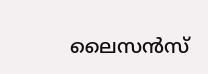ലൈസന്‍സ്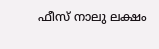ഫീസ് നാലു ലക്ഷം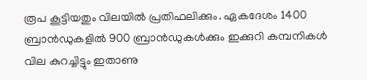രൂപ കൂട്ടിയതും വിലയില്‍ പ്രതിഫലിക്കും. ഏകദേശം 1400 ബ്രാന്‍ഡുകളില്‍ 900 ബ്രാന്‍ഡുകള്‍ക്കും ഇക്കുറി കമ്പനികള്‍ വില കുറച്ചിട്ടും ഇതാണു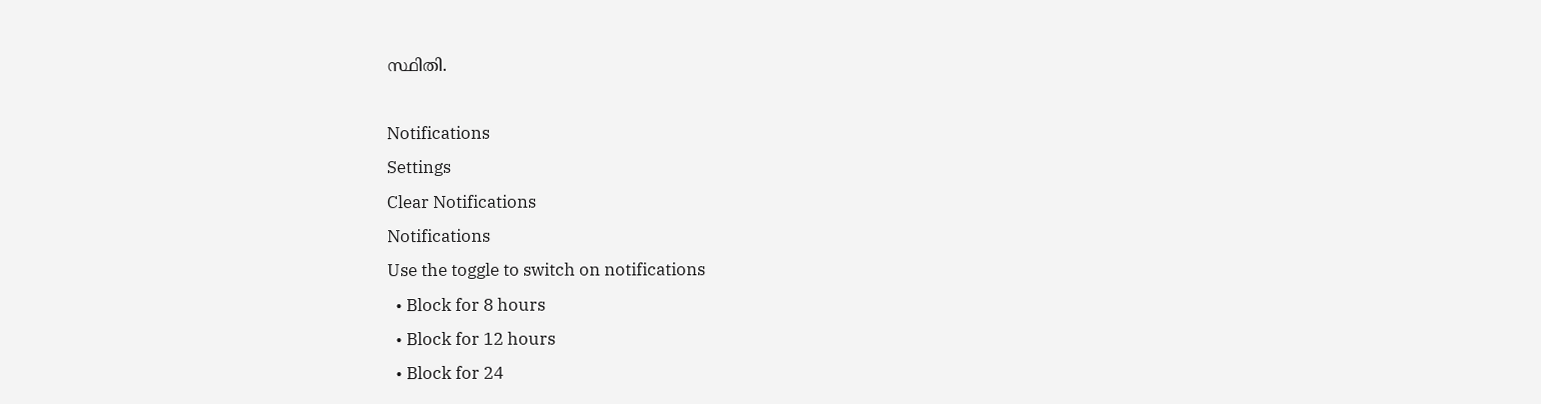സ്ഥിതി.

Notifications
Settings
Clear Notifications
Notifications
Use the toggle to switch on notifications
  • Block for 8 hours
  • Block for 12 hours
  • Block for 24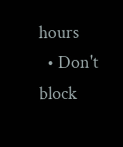hours
  • Don't block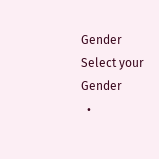Gender
Select your Gender
  •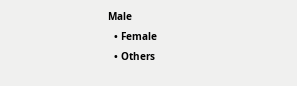Male
  • Female
  • Others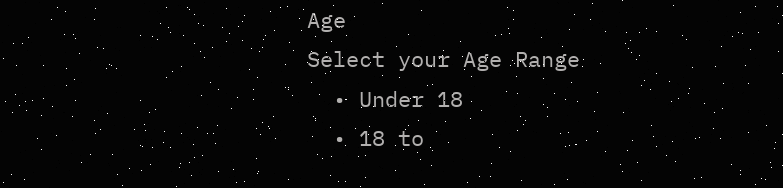Age
Select your Age Range
  • Under 18
  • 18 to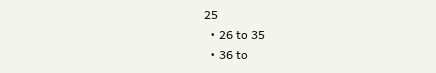25
  • 26 to 35
  • 36 to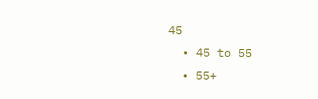45
  • 45 to 55
  • 55+